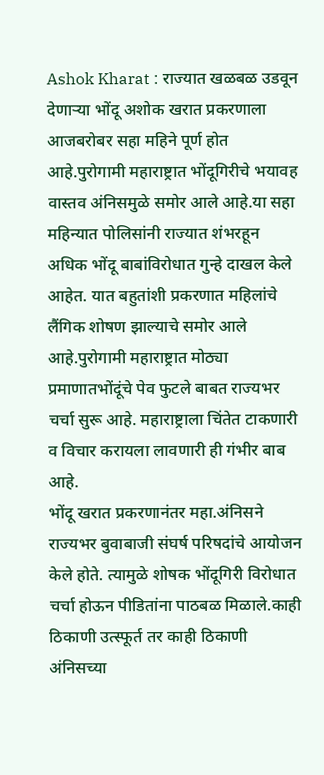Ashok Kharat : राज्यात खळबळ उडवून देणाऱ्या भोंदू अशोक खरात प्रकरणाला आजबरोबर सहा महिने पूर्ण होत आहे.पुरोगामी महाराष्ट्रात भोंदूगिरीचे भयावह वास्तव अंनिसमुळे समोर आले आहे.या सहा महिन्यात पोलिसांनी राज्यात शंभरहून अधिक भोंदू बाबांविरोधात गुन्हे दाखल केले आहेत. यात बहुतांशी प्रकरणात महिलांचे लैंगिक शोषण झाल्याचे समोर आले आहे.पुरोगामी महाराष्ट्रात मोठ्या प्रमाणातभोंदूंचे पेव फुटले बाबत राज्यभर चर्चा सुरू आहे. महाराष्ट्राला चिंतेत टाकणारी व विचार करायला लावणारी ही गंभीर बाब आहे.
भोंदू खरात प्रकरणानंतर महा.अंनिसने राज्यभर बुवाबाजी संघर्ष परिषदांचे आयोजन केले होते. त्यामुळे शोषक भोंदूगिरी विरोधात चर्चा होऊन पीडितांना पाठबळ मिळाले.काही ठिकाणी उत्स्फूर्त तर काही ठिकाणी अंनिसच्या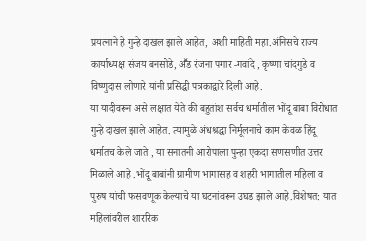प्रयत्नाने हे गुन्हे दाखल झाले आहेत, अशी माहिती महा.अंनिसचे राज्य कार्याध्यक्ष संजय बनसोडे, अॕड रंजना पगार -गवांदे , कृष्णा चांदगुडे व विष्णुदास लोणारे यांनी प्रसिद्धी पत्रकाद्वारे दिली आहे.
या यादीवरून असे लक्षात येते की बहुतांश सर्वच धर्मातील भोंदू बाबा विरोधात गुन्हे दाखल झाले आहेत. त्यामुळे अंधश्रद्धा निर्मूलनाचे काम केवळ हिंदू धर्मातच केले जाते , या सनातनी आरोपाला पुन्हा एकदा सणसणीत उत्तर मिळाले आहे .भोंदू बाबांनी ग्रामीण भागासह व शहरी भागातील महिला व पुरुष यांची फसवणूक केल्याचे या घटनांवरून उघड झाले आहे.विशेषत: यात महिलांवरील शाररिक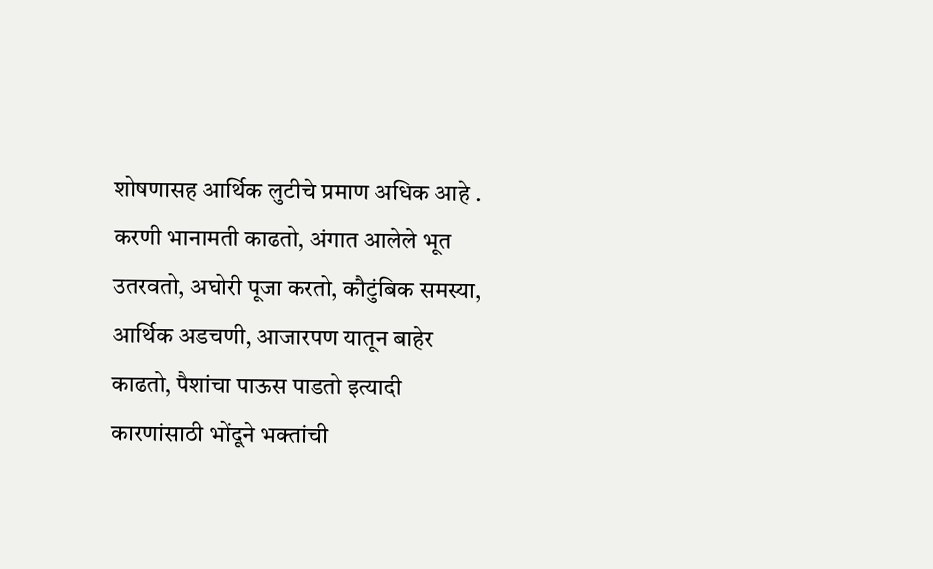शोषणासह आर्थिक लुटीचे प्रमाण अधिक आहे . करणी भानामती काढतो, अंगात आलेले भूत उतरवतो, अघोरी पूजा करतो, कौटुंबिक समस्या, आर्थिक अडचणी, आजारपण यातून बाहेर काढतो, पैशांचा पाऊस पाडतो इत्यादी कारणांसाठी भोंदूने भक्तांची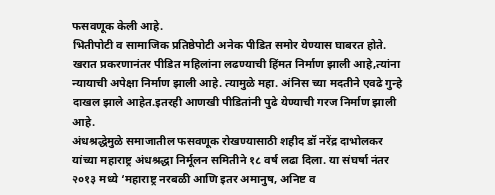फसवणूक केली आहे.
भितीपोटी व सामाजिक प्रतिष्ठेपोटी अनेक पीडित समोर येण्यास घाबरत होते. खरात प्रकरणानंतर पीडित महिलांना लढण्याची हिंमत निर्माण झाली आहे,त्यांना न्यायाची अपेक्षा निर्माण झाली आहे. त्यामुळे महा. अंनिस च्या मदतीने एवढे गुन्हे दाखल झाले आहेत.इतरही आणखी पीडितांनी पुढे येण्याची गरज निर्माण झाली आहे.
अंधश्रद्धेमुळे समाजातील फसवणूक रोखण्यासाठी शहीद डॉ नरेंद्र दाभोलकर यांच्या महाराष्ट्र अंधश्रद्धा निर्मूलन समितीने १८ वर्ष लढा दिला. या संघर्षा नंतर २०१३ मध्ये ‘महाराष्ट्र नरबळी आणि इतर अमानुष, अनिष्ट व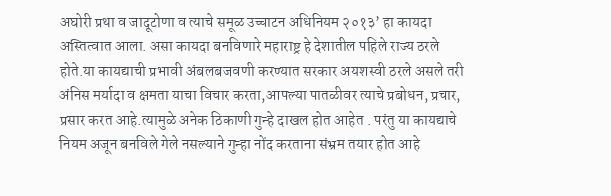अघोरी प्रथा व जादूटोणा व त्याचे समूळ उच्चाटन अधिनियम २०१३’ हा कायदा अस्तित्वात आला. असा कायदा बनविणारे महाराष्ट्र हे देशातील पहिले राज्य ठरले होते.या कायद्याची प्रभावी अंबलबजवणी करण्यात सरकार अयशस्वी ठरले असले तरी अंनिस मर्यादा व क्षमता याचा विचार करता,आपल्या पातळीवर त्याचे प्रबोधन, प्रचार, प्रसार करत आहे.त्यामुळे अनेक ठिकाणी गुन्हे दाखल होत आहेत . परंतु या कायद्याचे नियम अजून बनविले गेले नसल्याने गुन्हा नोंद करताना संभ्रम तयार होत आहे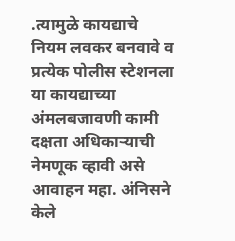.त्यामुळे कायद्याचे नियम लवकर बनवावे व प्रत्येक पोलीस स्टेशनला या कायद्याच्या अंमलबजावणी कामी दक्षता अधिकाऱ्याची नेमणूक व्हावी असे आवाहन महा. अंनिसने केले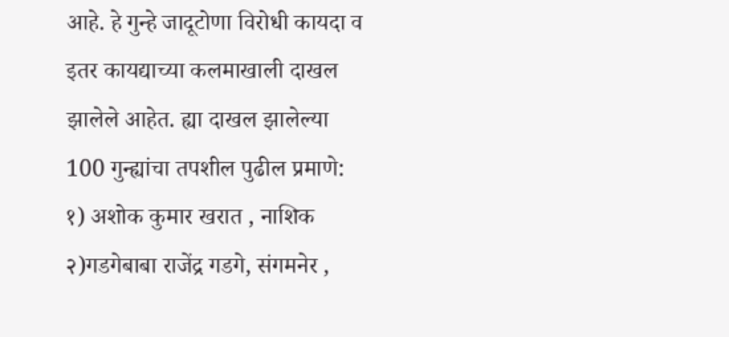आहे. हे गुन्हे जादूटोणा विरोधी कायदा व इतर कायद्याच्या कलमाखाली दाखल झालेले आहेत. ह्या दाखल झालेल्या 100 गुन्ह्यांचा तपशील पुढील प्रमाणे:
१) अशोक कुमार खरात , नाशिक
२)गडगेबाबा राजेंद्र गडगे, संगमनेर ,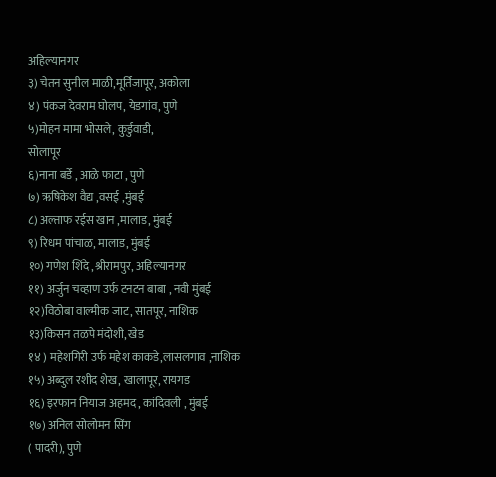अहिल्यानगर
३) चेतन सुनील माळी,मूर्तिजापूर, अकोला
४) पंकज देवराम घोलप, येडगांव, पुणे
५)मोहन मामा भोसले, कुर्डुवाडी,
सोलापूर
६)नाना बर्डे , आळे फाटा , पुणे
७) ऋषिकेश वैद्य ,वसई ,मुंबई
८) अल्ताफ रईस खान ,मालाड, मुंबई
९) रिधम पांचाळ, मालाड, मुंबई
१०) गणेश शिंदे ,श्रीरामपुर, अहिल्यानगर
११) अर्जुन चव्हाण उर्फ टनटन बाबा , नवी मुंबई
१२)विठोबा वाल्मीक जाट, सातपूर, नाशिक
१३)किसन तळपे मंदोशी, खेड
१४ ) महेशगिरी उर्फ महेश काकडे,लासलगाव ,नाशिक
१५) अब्दुल रशीद शेख, खालापूर, रायगड
१६) इरफान नियाज अहमद , कांदिवली , मुंबई
१७) अनिल सोलोमन सिंग
( पादरी), पुणे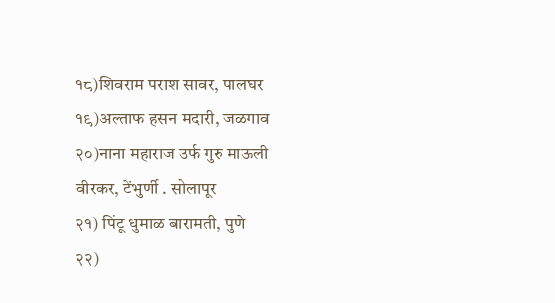१८)शिवराम पराश सावर, पालघर
१९)अल्ताफ हसन मदारी, जळगाव
२०)नाना महाराज उर्फ गुरु माऊली वीरकर, टेंभुर्णी . सोलापूर
२१) पिंटू धुमाळ बारामती, पुणे
२२)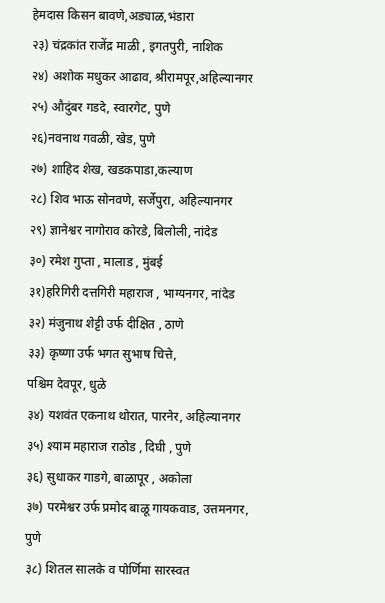हेमदास किसन बावणे,अड्याळ,भंडारा
२३) चंद्रकांत राजेंद्र माळी , इगतपुरी, नाशिक
२४) अशोक मधुकर आढाव, श्रीरामपूर,अहिल्यानगर
२५) औदुंबर गडदे, स्वारगेट, पुणे
२६)नवनाथ गवळी, खेड, पुणे
२७) शाहिद शेख, खडकपाडा,कल्याण
२८) शिव भाऊ सोनवणे, सर्जेपुरा, अहिल्यानगर
२९) ज्ञानेश्वर नागोराव कोरडे, बिलोली, नांदेड
३०) रमेश गुप्ता , मालाड , मुंबई
३१)हरिगिरी दत्तगिरी महाराज , भाग्यनगर, नांदेड
३२) मंजुनाथ शेट्टी उर्फ दीक्षित , ठाणे
३३) कृष्णा उर्फ भगत सुभाष चित्ते,
पश्चिम देवपूर, धुळे
३४) यशवंत एकनाथ थोरात, पारनेर, अहिल्यानगर
३५) श्याम महाराज राठोड , दिघी , पुणे
३६) सुधाकर गाडगे, बाळापूर , अकोला
३७) परमेश्वर उर्फ प्रमोद बाळू गायकवाड, उत्तमनगर, पुणे
३८) शितल सालके व पोर्णिमा सारस्वत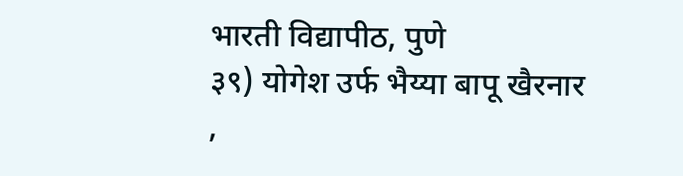भारती विद्यापीठ, पुणे
३९) योगेश उर्फ भैय्या बापू खैरनार
,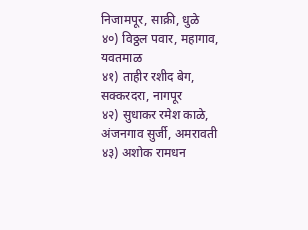निजामपूर, साक्री, धुळे
४०) विठ्ठल पवार, महागाव, यवतमाळ
४१) ताहीर रशीद बेग, सक्करदरा, नागपूर
४२) सुधाकर रमेश काळे, अंजनगाव सुर्जी, अमरावती
४३) अशोक रामधन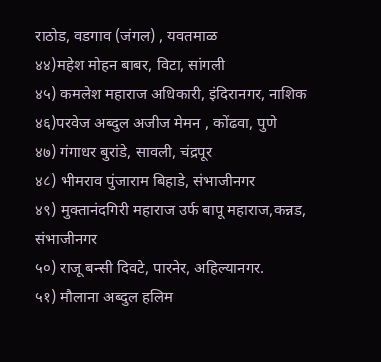राठोड, वडगाव (जंगल) , यवतमाळ
४४)महेश मोहन बाबर, विटा, सांगली
४५) कमलेश महाराज अधिकारी, इंदिरानगर, नाशिक
४६)परवेज अब्दुल अजीज मेमन , कोंढवा, पुणे
४७) गंगाधर बुरांडे, सावली, चंद्रपूर
४८) भीमराव पुंजाराम बिहाडे, संभाजीनगर
४९) मुक्तानंदगिरी महाराज उर्फ बापू महाराज,कन्नड, संभाजीनगर
५०) राजू बन्सी दिवटे, पारनेर, अहिल्यानगर.
५१) मौलाना अब्दुल हलिम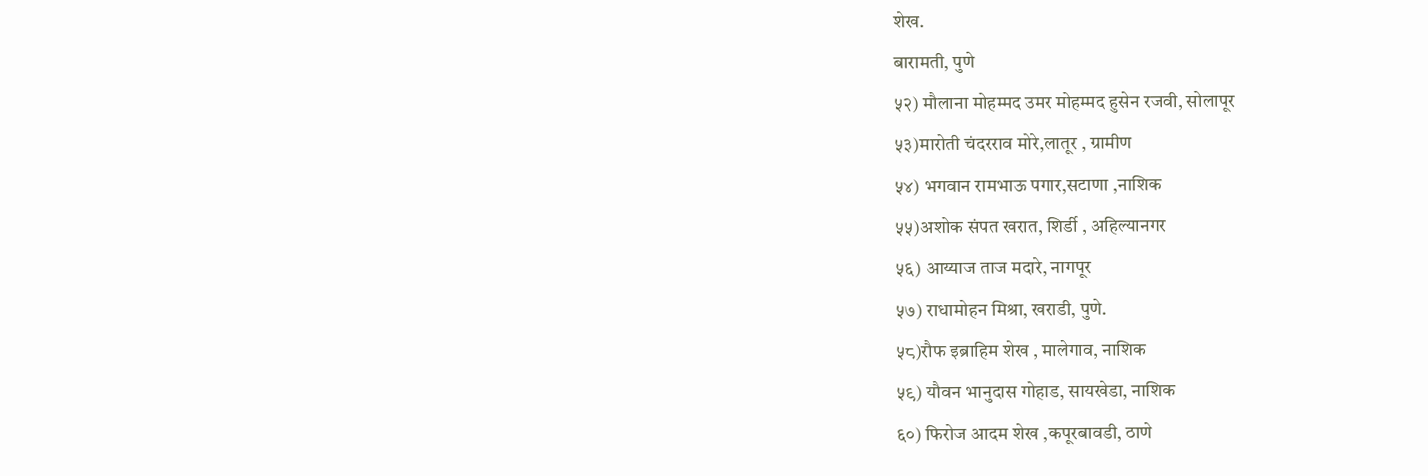शेख.
बारामती, पुणे
५२) मौलाना मोहम्मद उमर मोहम्मद हुसेन रजवी, सोलापूर
५३)मारोती चंदरराव मोरे,लातूर , ग्रामीण
५४) भगवान रामभाऊ पगार,सटाणा ,नाशिक
५५)अशोक संपत खरात, शिर्डी , अहिल्यानगर
५६) आय्याज ताज मदारे, नागपूर
५७) राधामोहन मिश्रा, खराडी, पुणे.
५८)रौफ इब्राहिम शेख , मालेगाव, नाशिक
५९) यौवन भानुदास गोहाड, सायखेडा, नाशिक
६०) फिरोज आदम शेख ,कपूरबावडी, ठाणे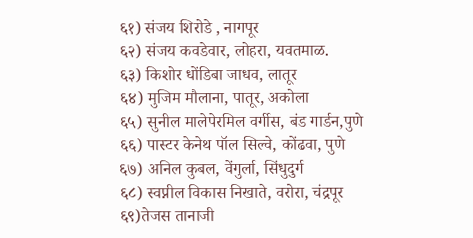६१) संजय शिरोडे , नागपूर
६२) संजय कवडेवार, लोहरा, यवतमाळ.
६३) किशोर धोंडिबा जाधव, लातूर
६४) मुजिम मौलाना, पातूर, अकोला
६५) सुनील मालेपेरमिल वर्गीस, बंड गार्डन,पुणे
६६) पास्टर केनेथ पॉल सिल्वे, कोंढवा, पुणे
६७) अनिल कुबल, वेंगुर्ला, सिंधुदुर्ग
६८) स्वप्नील विकास निखाते, वरोरा, चंद्रपूर
६९)तेजस तानाजी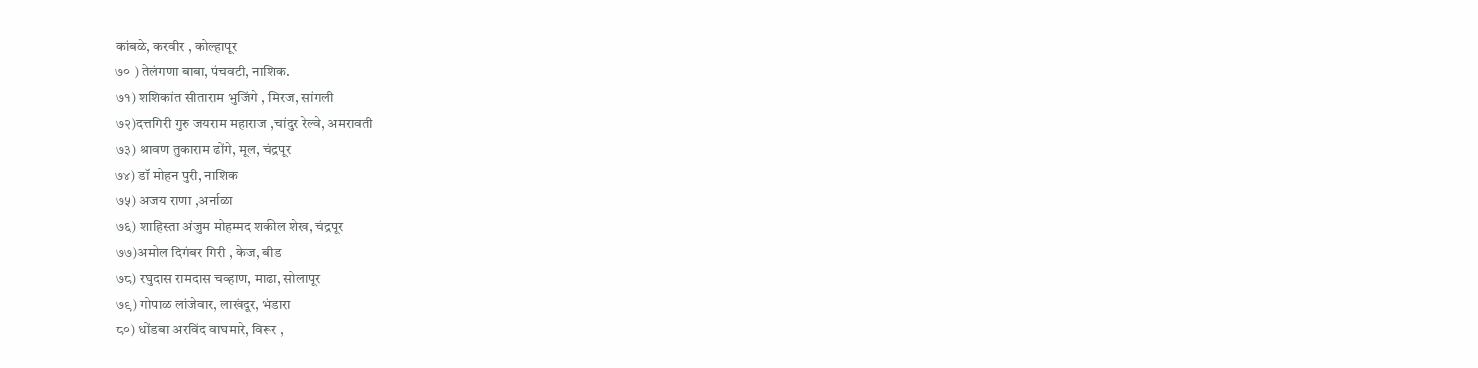कांबळे, करवीर , कोल्हापूर
७० ) तेलंगणा बाबा, पंचवटी, नाशिक.
७१) शशिकांत सीताराम भुजिंगे , मिरज, सांगली
७२)दत्तगिरी गुरु जयराम महाराज ,चांदुर रेल्वे, अमरावती
७३) श्रावण तुकाराम ढोंगे, मूल, चंद्रपूर
७४) डॉ मोहन पुरी, नाशिक
७५) अजय राणा ,अर्नाळा
७६) शाहिस्ता अंजुम मोहम्मद शकील शेख, चंद्रपूर
७७)अमोल दिगंबर गिरी , केज, बीड
७८) रघुदास रामदास चव्हाण, माढा, सोलापूर
७९) गोपाळ लांजेवार, लाखंदूर, भंडारा
८०) धोंडबा अरविंद वाघमारे, विरूर ,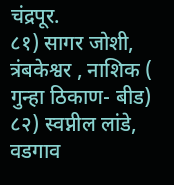चंद्रपूर.
८१) सागर जोशी, त्रंबकेश्वर , नाशिक ( गुन्हा ठिकाण- बीड)
८२) स्वप्नील लांडे, वडगाव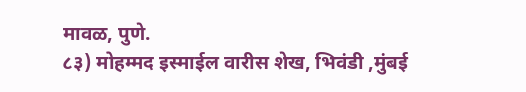मावळ, पुणे.
८३) मोहम्मद इस्माईल वारीस शेख, भिवंडी ,मुंबई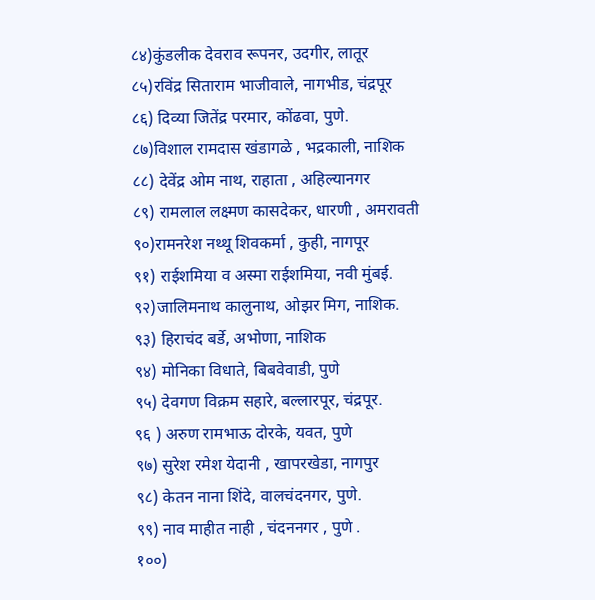८४)कुंडलीक देवराव रूपनर, उदगीर, लातूर
८५)रविंद्र सिताराम भाजीवाले, नागभीड, चंद्रपूर
८६) दिव्या जितेंद्र परमार, कोंढवा, पुणे.
८७)विशाल रामदास खंडागळे , भद्रकाली, नाशिक
८८) देवेंद्र ओम नाथ, राहाता , अहिल्यानगर
८९) रामलाल लक्ष्मण कासदेकर, धारणी , अमरावती
९०)रामनरेश नथ्थू शिवकर्मा , कुही, नागपूर
९१) राईशमिया व अस्मा राईशमिया, नवी मुंबई.
९२)जालिमनाथ कालुनाथ, ओझर मिग, नाशिक.
९३) हिराचंद बर्डे, अभोणा, नाशिक
९४) मोनिका विधाते, बिबवेवाडी, पुणे
९५) देवगण विक्रम सहारे, बल्लारपूर, चंद्रपूर.
९६ ) अरुण रामभाऊ दोरके, यवत, पुणे
९७) सुरेश रमेश येदानी , खापरखेडा, नागपुर
९८) केतन नाना शिंदे, वालचंदनगर, पुणे.
९९) नाव माहीत नाही , चंदननगर , पुणे .
१००)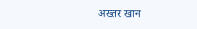अख्तर खान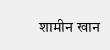शामीन खान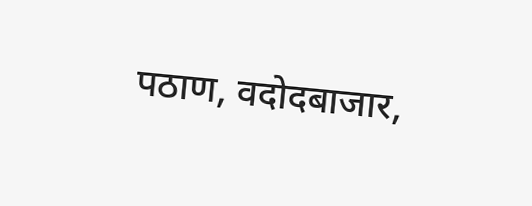पठाण, वदोदबाजार,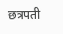छत्रपती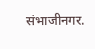संभाजीनगर.